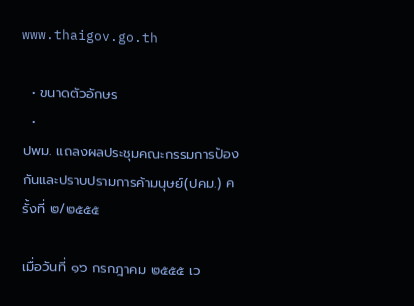www.thaigov.go.th

  • ขนาดตัวอักษร
  •
ปพม. แถลงผลประชุมคณะกรรมการป้องกันและปราบปรามการค้ามนุษย์(ปคม.) ครั้งที่ ๒/๒๕๕๕

เมื่อวันที่ ๑๖ กรกฎาคม ๒๕๕๕ เว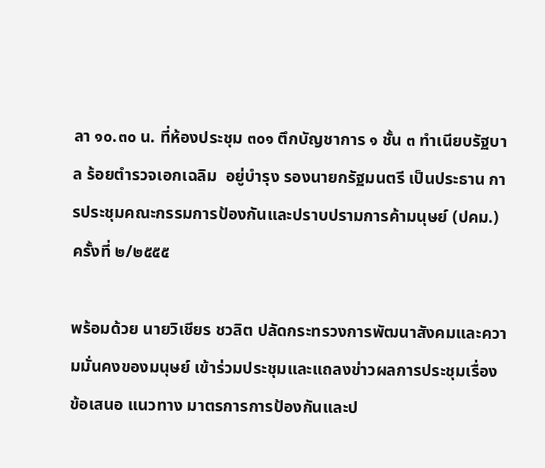ลา ๑๐.๓๐ น. ที่ห้องประชุม ๓๐๑ ตึกบัญชาการ ๑ ชั้น ๓ ทำเนียบรัฐบาล ร้อยตำรวจเอกเฉลิม  อยู่บำรุง รองนายกรัฐมนตรี เป็นประธาน การประชุมคณะกรรมการป้องกันและปราบปรามการค้ามนุษย์ (ปคม.) ครั้งที่ ๒/๒๕๕๕

พร้อมด้วย นายวิเชียร ชวลิต ปลัดกระทรวงการพัฒนาสังคมและความมั่นคงของมนุษย์ เข้าร่วมประชุมและแถลงข่าวผลการประชุมเรื่อง ข้อเสนอ แนวทาง มาตรการการป้องกันและป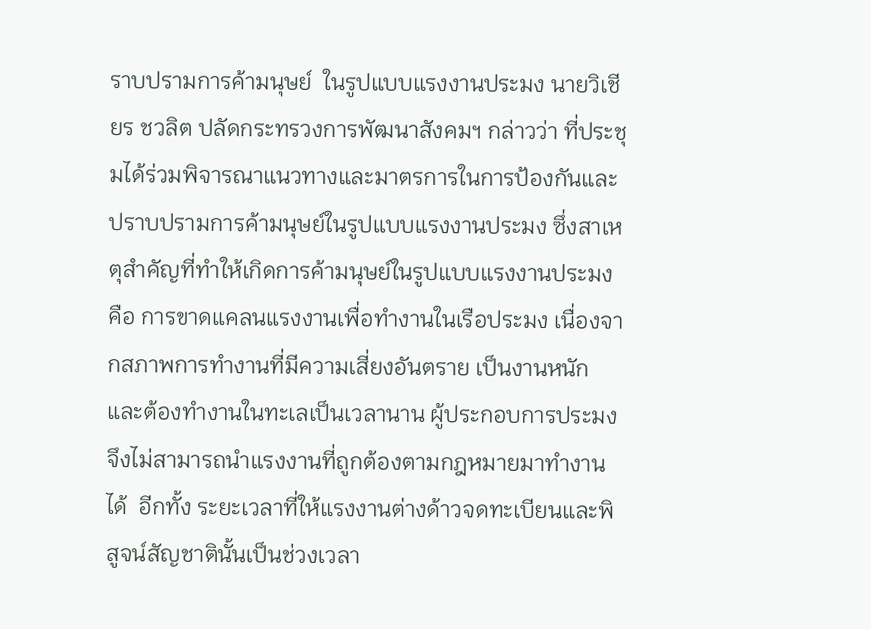ราบปรามการค้ามนุษย์  ในรูปแบบแรงงานประมง นายวิเชียร ชวลิต ปลัดกระทรวงการพัฒนาสังคมฯ กล่าวว่า ที่ประชุมได้ร่วมพิจารณาแนวทางและมาตรการในการป้องกันและปราบปรามการค้ามนุษย์ในรูปแบบแรงงานประมง ซึ่งสาเหตุสำคัญที่ทำให้เกิดการค้ามนุษย์ในรูปแบบแรงงานประมง คือ การขาดแคลนแรงงานเพื่อทำงานในเรือประมง เนื่องจากสภาพการทำงานที่มีความเสี่ยงอันตราย เป็นงานหนัก  และต้องทำงานในทะเลเป็นเวลานาน ผู้ประกอบการประมงจึงไม่สามารถนำแรงงานที่ถูกต้องตามกฎหมายมาทำงานได้  อีกทั้ง ระยะเวลาที่ให้แรงงานต่างด้าวจดทะเบียนและพิสูจน์สัญชาตินั้นเป็นช่วงเวลา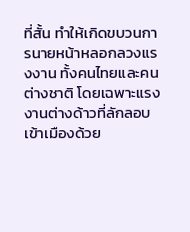ที่สั้น ทำให้เกิดขบวนการนายหน้าหลอกลวงแรงงาน ทั้งคนไทยและคนต่างชาติ โดยเฉพาะแรงงานต่างด้าวที่ลักลอบเข้าเมืองด้วย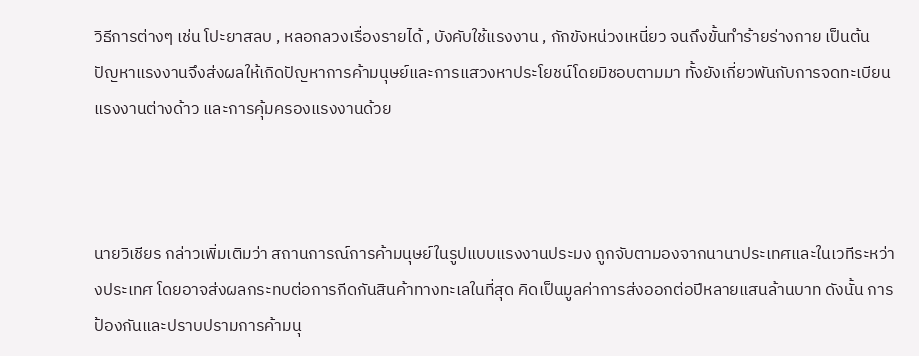วิธีการต่างๆ เช่น โปะยาสลบ , หลอกลวงเรื่องรายได้ , บังคับใช้แรงงาน , กักขังหน่วงเหนี่ยว จนถึงขั้นทำร้ายร่างกาย เป็นต้น ปัญหาแรงงานจึงส่งผลให้เกิดปัญหาการค้ามนุษย์และการแสวงหาประโยชน์โดยมิชอบตามมา ทั้งยังเกี่ยวพันกับการจดทะเบียนแรงงานต่างด้าว และการคุ้มครองแรงงานด้วย



นายวิเชียร กล่าวเพิ่มเติมว่า สถานการณ์การค้ามนุษย์ในรูปแบบแรงงานประมง ถูกจับตามองจากนานาประเทศและในเวทีระหว่างประเทศ โดยอาจส่งผลกระทบต่อการกีดกันสินค้าทางทะเลในที่สุด คิดเป็นมูลค่าการส่งออกต่อปีหลายแสนล้านบาท ดังนั้น การป้องกันและปราบปรามการค้ามนุ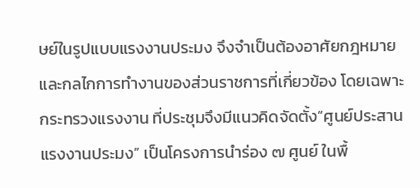ษย์ในรูปแบบแรงงานประมง จึงจำเป็นต้องอาศัยกฎหมายและกลไกการทำงานของส่วนราชการที่เกี่ยวข้อง โดยเฉพาะกระทรวงแรงงาน ที่ประชุมจึงมีแนวคิดจัดตั้ง“ศูนย์ประสานแรงงานประมง” เป็นโครงการนำร่อง ๗ ศูนย์ ในพื้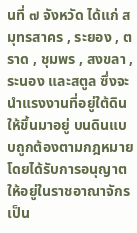นที่ ๗ จังหวัด ได้แก่ สมุทรสาคร , ระยอง , ตราด , ชุมพร , สงขลา , ระนอง และสตูล ซึ่งจะนำแรงงานที่อยู่ใต้ดินให้ขึ้นมาอยู่ บนดินแบบถูกต้องตามกฎหมาย โดยได้รับการอนุญาตให้อยู่ในราชอาณาจักรเป็น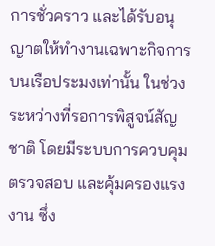การชั่วคราว และได้รับอนุญาตให้ทำงานเฉพาะกิจการบนเรือประมงเท่านั้น ในช่วงระหว่างที่รอการพิสูจน์สัญชาติ โดยมีระบบการควบคุม ตรวจสอบ และคุ้มครองแรงงาน ซึ่ง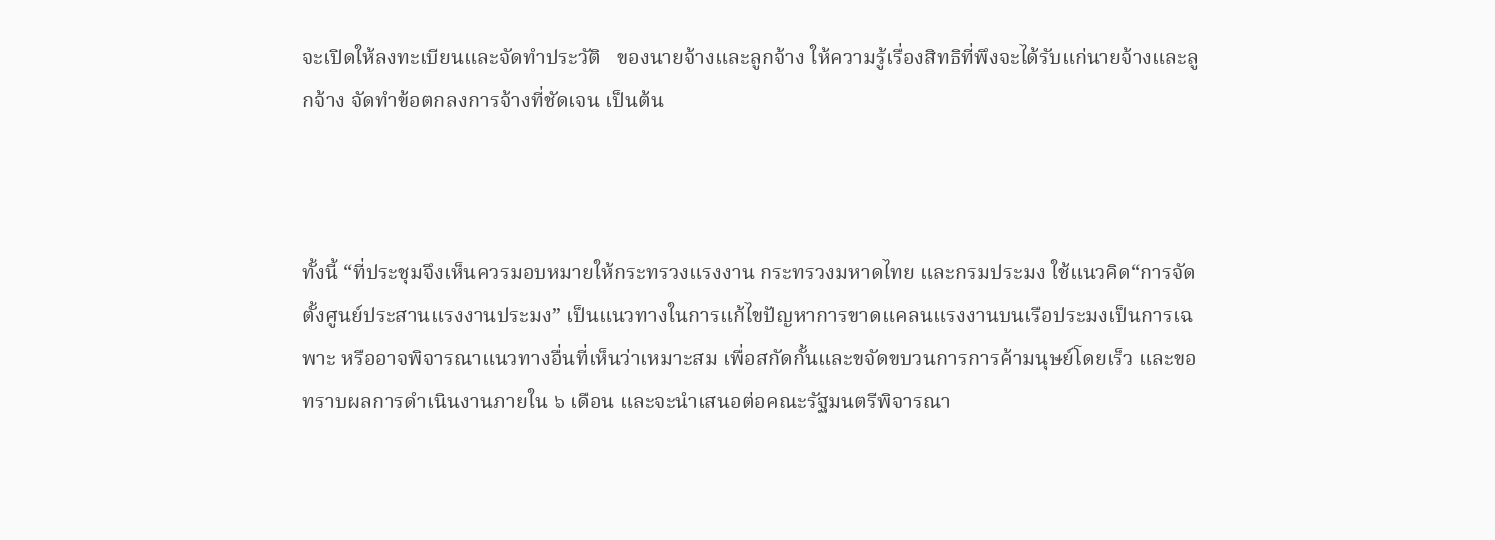จะเปิดให้ลงทะเบียนและจัดทำประวัติ   ของนายจ้างและลูกจ้าง ให้ความรู้เรื่องสิทธิที่พึงจะได้รับแก่นายจ้างและลูกจ้าง จัดทำข้อตกลงการจ้างที่ชัดเจน เป็นต้น



ทั้งนี้ “ที่ประชุมจึงเห็นควรมอบหมายให้กระทรวงแรงงาน กระทรวงมหาดไทย และกรมประมง ใช้แนวคิด“การจัดตั้งศูนย์ประสานแรงงานประมง” เป็นแนวทางในการแก้ไขปัญหาการขาดแคลนแรงงานบนเรือประมงเป็นการเฉพาะ หรืออาจพิจารณาแนวทางอื่นที่เห็นว่าเหมาะสม เพื่อสกัดกั้นและขจัดขบวนการการค้ามนุษย์โดยเร็ว และขอทราบผลการดำเนินงานภายใน ๖ เดือน และจะนำเสนอต่อคณะรัฐมนตรีพิจารณา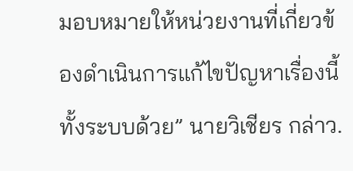มอบหมายให้หน่วยงานที่เกี่ยวข้องดำเนินการแก้ไขปัญหาเรื่องนี้ทั้งระบบด้วย” นายวิเชียร กล่าว.